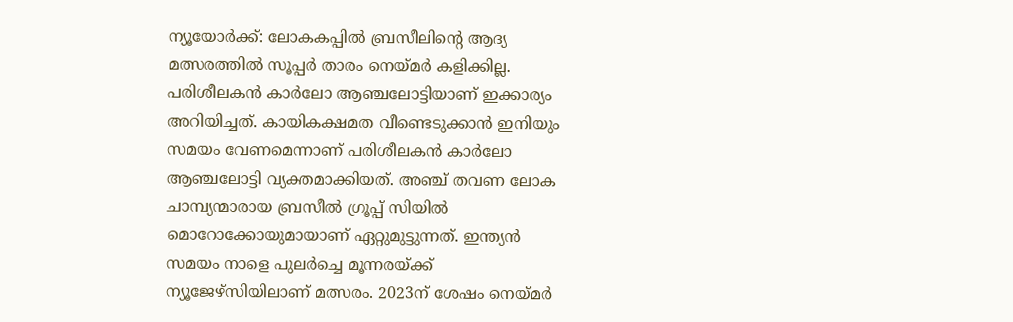ന്യൂയോർക്ക്: ലോകകപ്പിൽ ബ്രസീലിൻ്റെ ആദ്യ മത്സരത്തിൽ സൂപ്പർ താരം നെയ്മർ കളിക്കില്ല. പരിശീലകൻ കാർലോ ആഞ്ചലോട്ടിയാണ് ഇക്കാര്യം അറിയിച്ചത്. കായികക്ഷമത വീണ്ടെടുക്കാൻ ഇനിയും സമയം വേണമെന്നാണ് പരിശീലകൻ കാർലോ ആഞ്ചലോട്ടി വ്യക്തമാക്കിയത്. അഞ്ച് തവണ ലോക ചാമ്പ്യന്മാരായ ബ്രസീൽ ഗ്രൂപ്പ് സിയിൽ മൊറോക്കോയുമായാണ് ഏറ്റുമുട്ടുന്നത്. ഇന്ത്യൻ സമയം നാളെ പുലർച്ചെ മൂന്നരയ്ക്ക് ന്യൂജേഴ്സിയിലാണ് മത്സരം. 2023ന് ശേഷം നെയ്മർ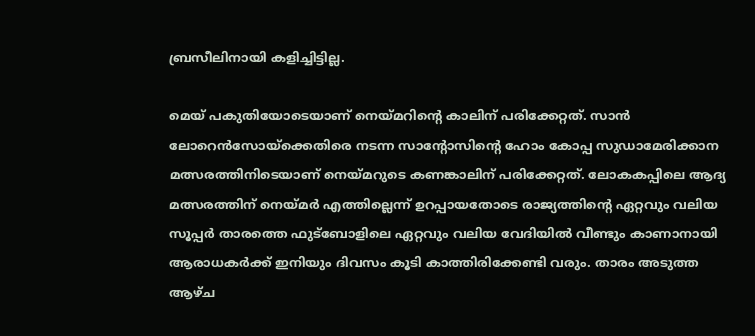ബ്രസീലിനായി കളിച്ചിട്ടില്ല.

മെയ് പകുതിയോടെയാണ് നെയ്മറിന്റെ കാലിന് പരിക്കേറ്റത്. സാന്‍ ലോറെന്‍സോയ്ക്കെതിരെ നടന്ന സാന്റോസിന്റെ ഹോം കോപ്പ സുഡാമേരിക്കാന മത്സരത്തിനിടെയാണ് നെയ്മറുടെ കണങ്കാലിന് പരിക്കേറ്റത്. ലോകകപ്പിലെ ആദ്യ മത്സരത്തിന് നെയ്മർ എത്തില്ലെന്ന് ഉറപ്പായതോടെ രാജ്യത്തിന്റെ ഏറ്റവും വലിയ സൂപ്പർ താരത്തെ ഫുട്ബോളിലെ ഏറ്റവും വലിയ വേദിയിൽ വീണ്ടും കാണാനായി ആരാധകർക്ക് ഇനിയും ദിവസം കൂടി കാത്തിരിക്കേണ്ടി വരും. താരം അടുത്ത ആഴ്ച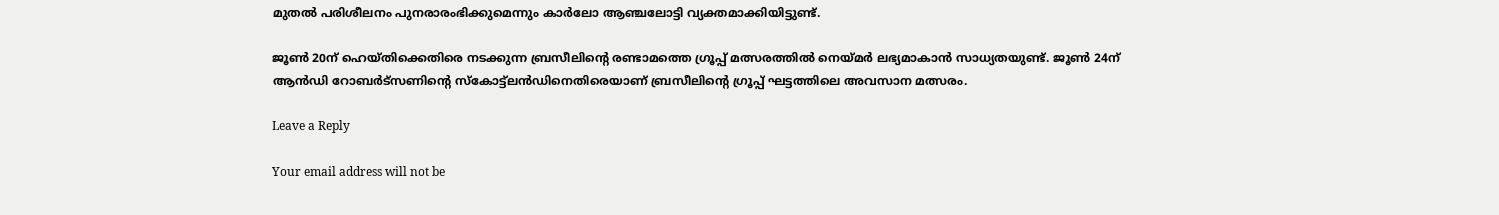മുതൽ പരിശീലനം പുനരാരംഭിക്കുമെന്നും കാർലോ ആഞ്ചലോട്ടി വ്യക്തമാക്കിയിട്ടുണ്ട്.

ജൂൺ 20ന് ഹെയ്തിക്കെതിരെ നടക്കുന്ന ബ്രസീലിന്റെ രണ്ടാമത്തെ ഗ്രൂപ്പ് മത്സരത്തിൽ നെയ്മർ ലഭ്യമാകാൻ സാധ്യതയുണ്ട്. ജൂൺ 24ന് ആൻഡി റോബർട്സണിന്റെ സ്കോട്ട്‌ലൻഡിനെതിരെയാണ് ബ്രസീലിന്റെ ഗ്രൂപ്പ് ഘട്ടത്തിലെ അവസാന മത്സരം.

Leave a Reply

Your email address will not be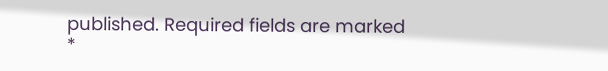published. Required fields are marked *